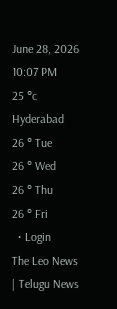June 28, 2026 10:07 PM
25 °c
Hyderabad
26 ° Tue
26 ° Wed
26 ° Thu
26 ° Fri
  • Login
The Leo News | Telugu News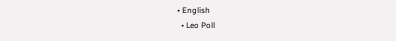• English
  • Leo Poll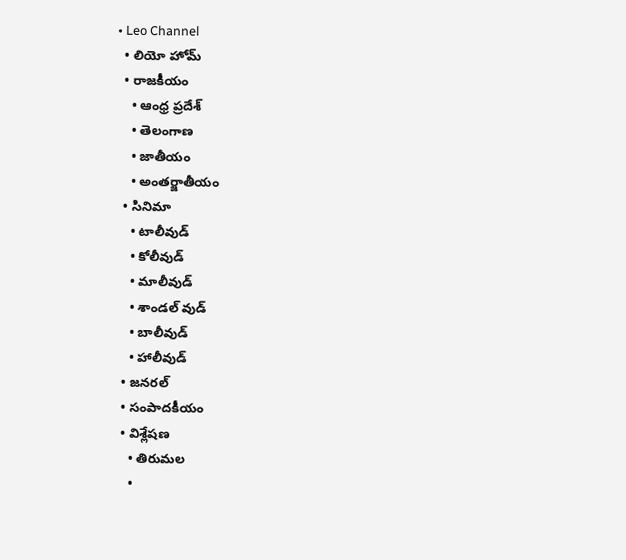• Leo Channel
  • లియో హోమ్
  • రాజకీయం
    • ఆంధ్ర ప్రదేశ్
    • తెలంగాణ
    • జాతీయం
    • అంతర్జాతీయం
  • సినిమా
    • టాలీవుడ్
    • కోలీవుడ్
    • మాలీవుడ్
    • శాండల్ వుడ్
    • బాలీవుడ్
    • హాలీవుడ్
  • జనరల్
  • సంపాదకీయం
  • విశ్లేషణ
    • తిరుమల
    •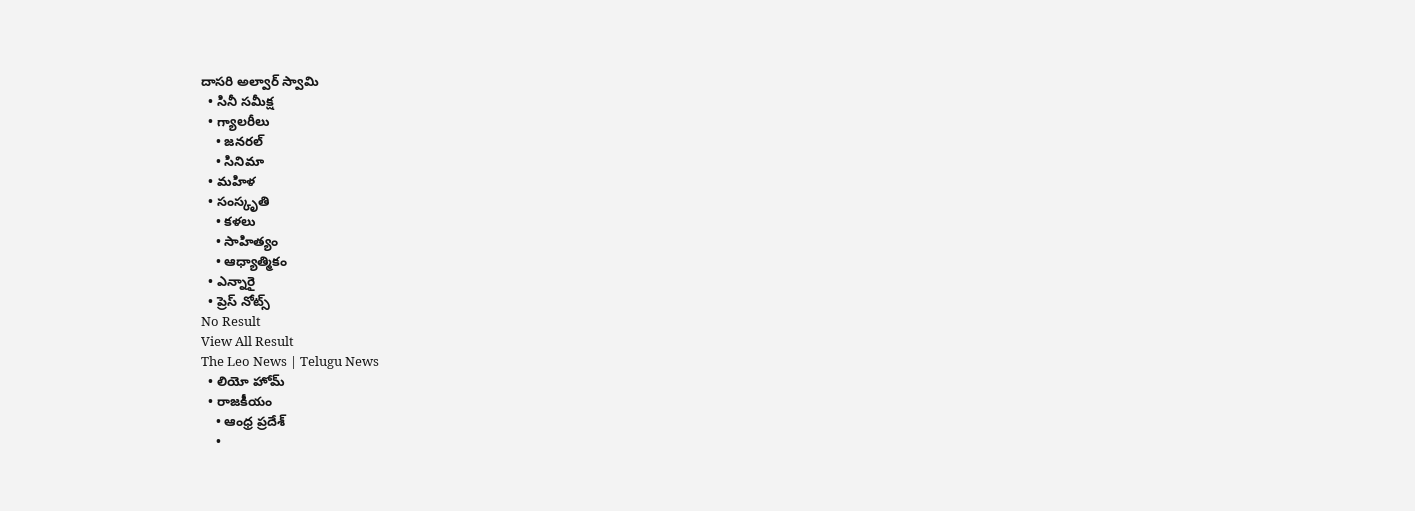దాసరి అల్వార్ స్వామి
  • సినీ సమీక్ష
  • గ్యాలరీలు
    • జనరల్
    • సినిమా
  • మహిళ
  • సంస్కృతి
    • కళలు
    • సాహిత్యం
    • ఆధ్యాత్మికం
  • ఎన్నారై
  • ప్రెస్ నోట్స్
No Result
View All Result
The Leo News | Telugu News
  • లియో హోమ్
  • రాజకీయం
    • ఆంధ్ర ప్రదేశ్
    •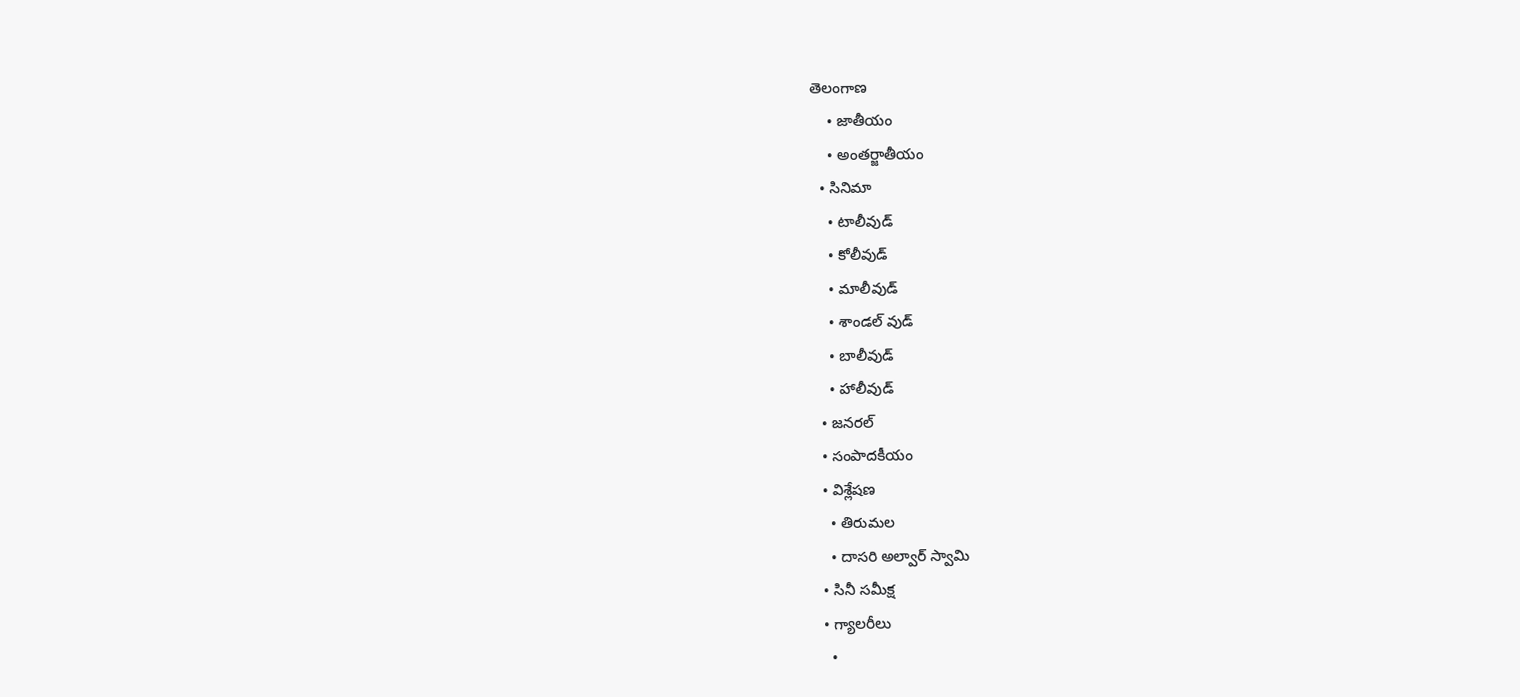తెలంగాణ
    • జాతీయం
    • అంతర్జాతీయం
  • సినిమా
    • టాలీవుడ్
    • కోలీవుడ్
    • మాలీవుడ్
    • శాండల్ వుడ్
    • బాలీవుడ్
    • హాలీవుడ్
  • జనరల్
  • సంపాదకీయం
  • విశ్లేషణ
    • తిరుమల
    • దాసరి అల్వార్ స్వామి
  • సినీ సమీక్ష
  • గ్యాలరీలు
    •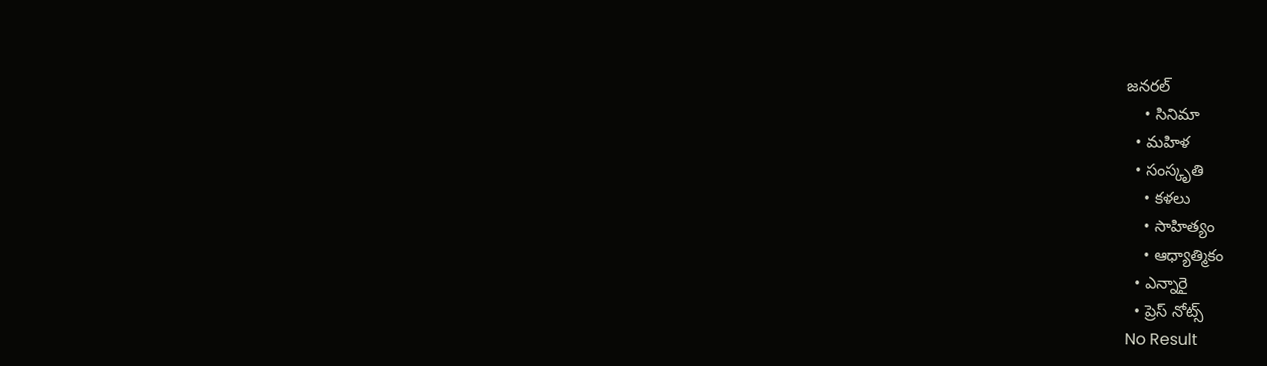జనరల్
    • సినిమా
  • మహిళ
  • సంస్కృతి
    • కళలు
    • సాహిత్యం
    • ఆధ్యాత్మికం
  • ఎన్నారై
  • ప్రెస్ నోట్స్
No Result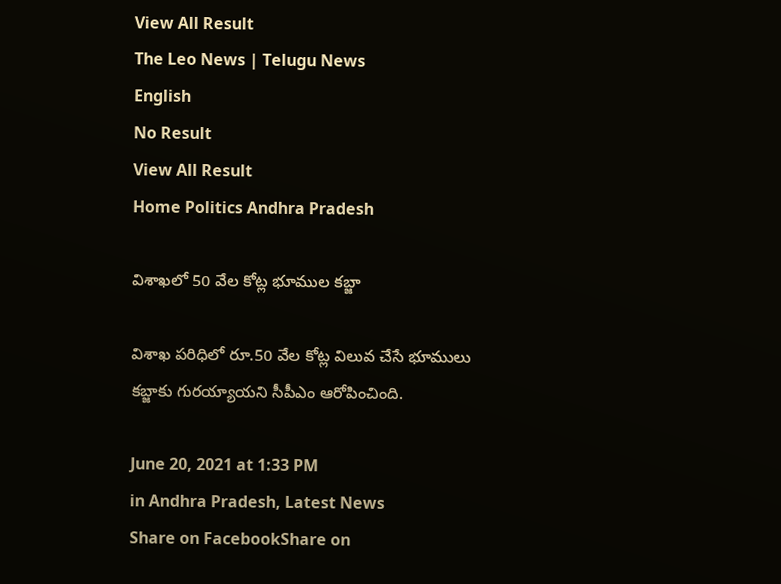View All Result
The Leo News | Telugu News
English
No Result
View All Result
Home Politics Andhra Pradesh

విశాఖలో 50 వేల కోట్ల భూముల కబ్జా

విశాఖ ప‌రిధిలో రూ.50 వేల కోట్ల విలువ చేసే భూములు క‌బ్జాకు గుర‌య్యాయ‌ని సీపీఎం ఆరోపించింది.

June 20, 2021 at 1:33 PM
in Andhra Pradesh, Latest News
Share on FacebookShare on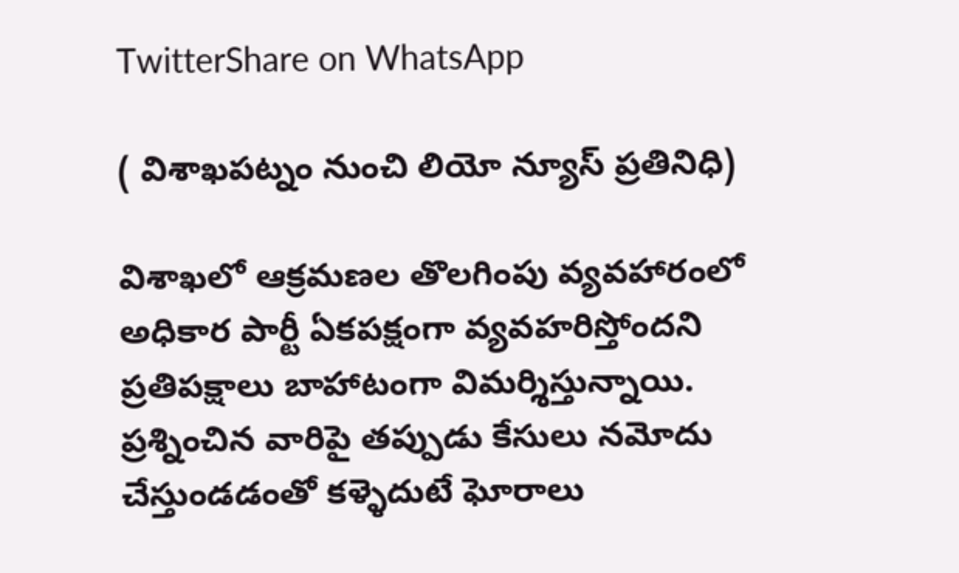TwitterShare on WhatsApp

( విశాఖపట్నం నుంచి లియో న్యూస్ ప్రతినిధి)

విశాఖలో ఆక్రమణల తొలగింపు వ్యవహారంలో అధికార పార్టీ ఏకపక్షంగా వ్యవహరిస్తోందని ప్రతిపక్షాలు బాహాటంగా విమర్శిస్తున్నాయి. ప్రశ్నించిన వారిపై తప్పుడు కేసులు నమోదు చేస్తుండడంతో కళ్ళెదుటే ఘోరాలు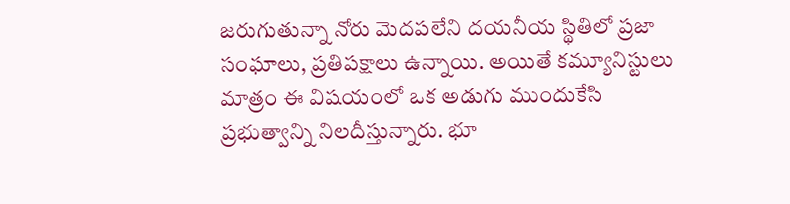జరుగుతున్నా నోరు మెదపలేని దయనీయ స్థితిలో ప్రజా సంఘాలు, ప్రతిపక్షాలు ఉన్నాయి. అయితే కమ్యూనిస్టులు మాత్రం ఈ విషయంలో ఒక అడుగు ముందుకేసి ప్రభుత్వాన్ని నిలదీస్తున్నారు. భూ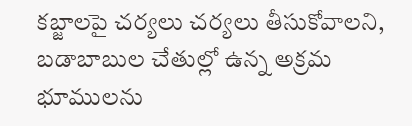కబ్జాలపై చర్యలు చర్యలు తీసుకోవాలని, బడాబాబుల చేతుల్లో ఉన్న అక్రమ భూములను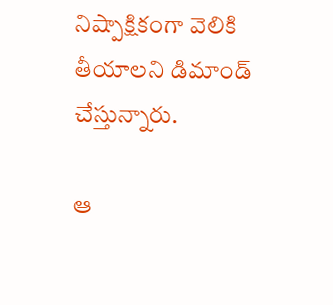నిష్పాక్షికంగా వెలికి తీయాలని డిమాండ్ చేస్తున్నారు.

ఆ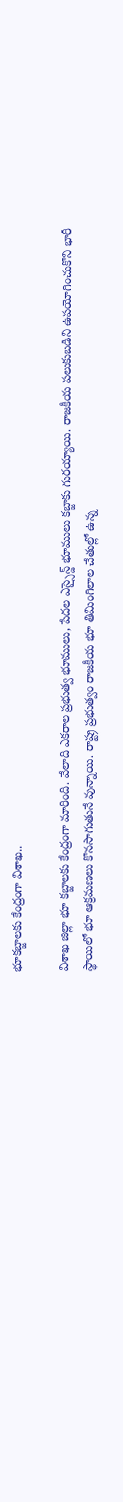భూకబ్జాలకు కేంద్రంగా విశాఖ..

విశాఖ జిల్లా భూ కబ్జాలకు కేంద్రంగా మారింది. వేలాది ఎకరాల ప్రభుత్వ భూములు, పేదల ఎస్సైన్డ్‌ భూములు కబ్జాకు గురయ్యాయి. రాజకీయ పలుకుబడిని ఉపయోగించుకొని భారీ స్థాయిలో భూ ఆక్రమణలు కొనసాగుతునే వున్నాయి. రాష్ట్ర ప్రభుత్వం రాజకీయ భూ తిమింగిలాల చేతుల్లో ఉన్న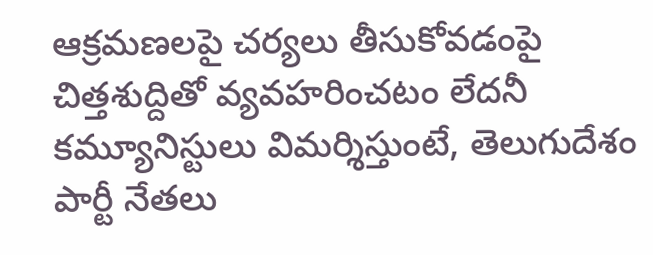ఆక్రమణలపై చర్యలు తీసుకోవడంపై చిత్తశుద్దితో వ్యవహరించటం లేదనీ కమ్యూనిస్టులు విమ‌ర్శిస్తుంటే, తెలుగుదేశం పార్టీ నేతలు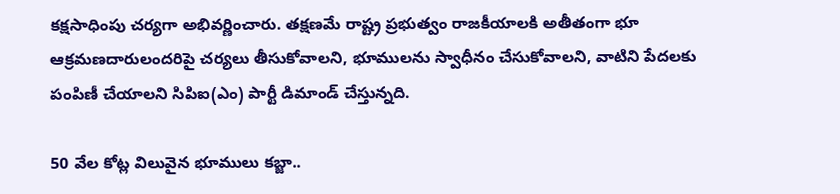కక్షసాధింపు చర్యగా అభివర్ణించారు. తక్షణమే రాష్ట్ర ప్రభుత్వం రాజకీయాలకి అతీతంగా భూ ఆక్రమణదారులందరిపై చర్యలు తీసుకోవాలని, భూములను స్వాధీనం చేసుకోవాలని, వాటిని పేదలకు పంపిణీ చేయాలని సిపిఐ(ఎం) పార్టీ డిమాండ్‌ చేస్తున్నది.

50 వేల కోట్ల విలువైన భూములు కబ్జా..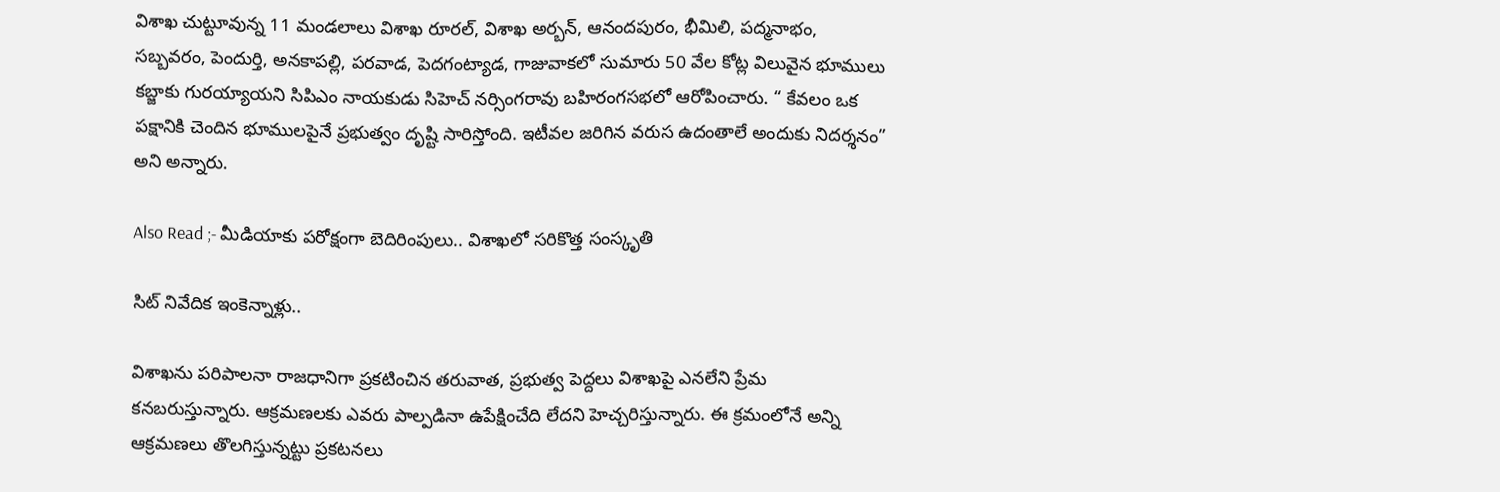విశాఖ చుట్టూవున్న 11 మండలాలు విశాఖ రూరల్‌, విశాఖ అర్బన్‌, ఆనందపురం, భీమిలి, పద్మనాభం, సబ్బవరం, పెందుర్తి, అనకాపల్లి, పరవాడ, పెదగంట్యాడ, గాజువాకలో సుమారు 50 వేల కోట్ల విలువైన భూములు కబ్జాకు గురయ్యాయని సిపిఎం నాయకుడు సిహెచ్ నర్సింగరావు బహిరంగసభలో ఆరోపించారు. “ కేవలం ఒక పక్షానికి చెందిన భూములపైనే ప్రభుత్వం దృష్టి సారిస్తోంది. ఇటీవల జరిగిన వరుస ఉదంతాలే అందుకు నిదర్శనం” అని అన్నారు.

Also Read ;- మీడియాకు పరోక్షంగా బెదిరింపులు.. విశాఖలో సరికొత్త సంస్కృతి

సిట్ నివేదిక ఇంకెన్నాళ్లు..

విశాఖను పరిపాలనా రాజధానిగా ప్రకటించిన తరువాత, ప్రభుత్వ పెద్దలు విశాఖపై ఎనలేని ప్రేమ కనబరుస్తున్నారు. ఆక్రమణలకు ఎవరు పాల్పడినా ఉపేక్షించేది లేదని హెచ్చరిస్తున్నారు. ఈ క్రమంలోనే అన్ని ఆక్రమణలు తొలగిస్తున్నట్టు ప్రకటనలు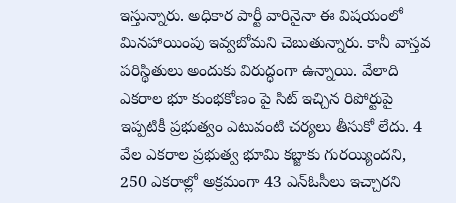ఇస్తున్నారు. అధికార పార్టీ వారినైనా ఈ విషయంలో మినహాయింపు ఇవ్వబోమని చెబుతున్నారు. కానీ వాస్తవ పరిస్థితులు అందుకు విరుద్ధంగా ఉన్నాయి. వేలాది ఎకరాల భూ కుంభకోణం పై సిట్‌ ఇచ్చిన రిపోర్టుపై ఇప్పటికీ ప్రభుత్వం ఎటువంటి చర్యలు తీసుకో లేదు. 4 వేల ఎకరాల ప్రభుత్వ భూమి కబ్జాకు గురయ్యిందని, 250 ఎకరాల్లో అక్రమంగా 43 ఎన్‌ఓసీలు ఇచ్చారని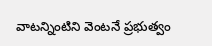వాటన్నింటిని వెంటనే ప్రభుత్వం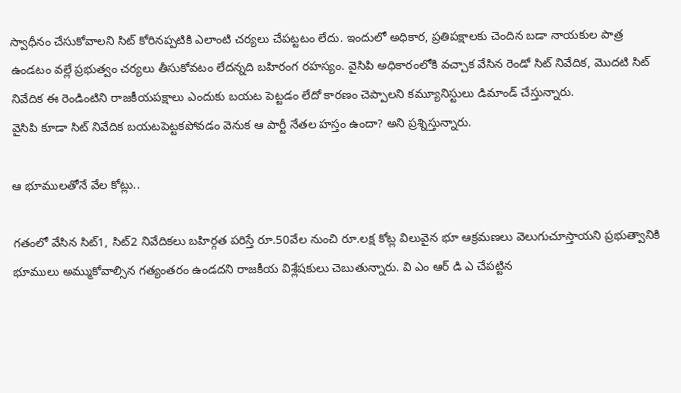స్వాధీనం చేసుకోవాలని సిట్‌ కోరినప్పటికి ఎలాంటి చర్యలు చేపట్టటం లేదు. ఇందులో అధికార, ప్రతిపక్షాలకు చెందిన బడా నాయకుల పాత్ర ఉండటం వల్లే ప్రభుత్వం చర్యలు తీసుకోవటం లేదన్నది బహిరంగ రహస్యం. వైసిపి అధికారంలోకి వచ్చాక వేసిన రెండో సిట్‌ నివేదిక, మొదటి సిట్‌ నివేదిక ఈ రెండింటిని రాజకీయపక్షాలు ఎందుకు బయట పెట్టడం లేదో కారణం చెప్పాలని కమ్యూనిస్టులు డిమాండ్ చేస్తున్నారు.
వైసిపి కూడా సిట్ నివేదిక బయటపెట్టకపోవడం వెనుక ఆ పార్టీ నేతల హస్తం ఉందా? అని ప్రశ్నిస్తున్నారు.

ఆ భూములతోనే వేల కోట్లు..

గతంలో వేసిన సిట్‌1, సిట్‌2 నివేదికలు బహిర్గత పరిస్తే రూ.50వేల నుంచి రూ.లక్ష కోట్ల విలువైన భూ ఆక్రమణలు వెలుగుచూస్తాయని ప్రభుత్వానికి భూములు అమ్ముకోవాల్సిన గత్యంతరం ఉండదని రాజకీయ విశ్లేషకులు చెబుతున్నారు. వి ఎం ఆర్ డి ఎ చేపట్టిన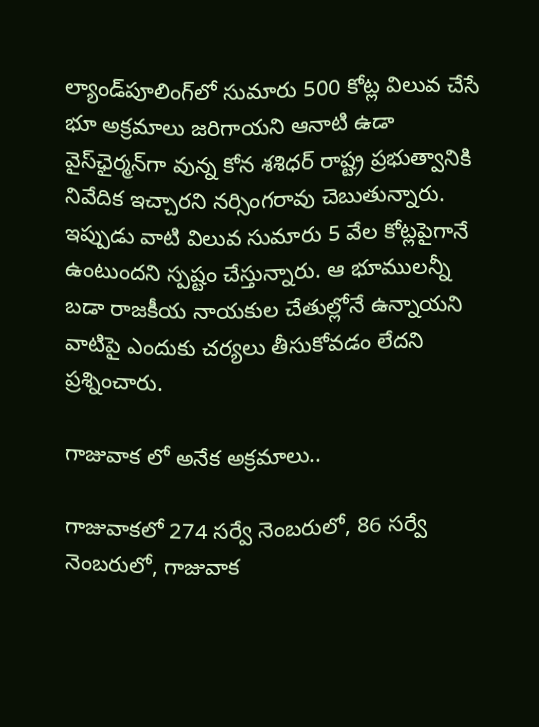ల్యాండ్‌పూలింగ్‌లో సుమారు 500 కోట్ల విలువ చేసే భూ అక్రమాలు జరిగాయని ఆనాటి ఉడా వైస్‌ఛైర్మన్‌గా వున్న కోన శశిధర్‌ రాష్ట్ర ప్రభుత్వానికి నివేదిక ఇచ్చారని నర్సింగరావు చెబుతున్నారు. ఇప్పుడు వాటి విలువ సుమారు 5 వేల కోట్లపైగానే ఉంటుందని స్పష్టం చేస్తున్నారు. ఆ భూములన్నీ బడా రాజకీయ నాయకుల చేతుల్లోనే ఉన్నాయని వాటిపై ఎందుకు చర్యలు తీసుకోవడం లేదని ప్రశ్నించారు.

గాజువాక లో అనేక అక్రమాలు..

గాజువాకలో 274 సర్వే నెంబరులో, 86 సర్వే నెంబరులో, గాజువాక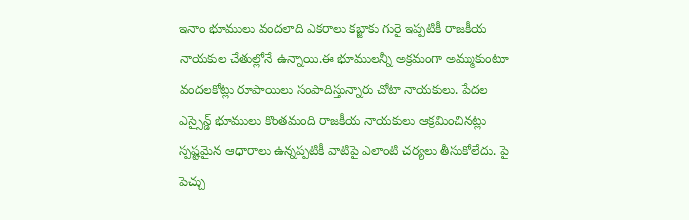ఇనాం భూములు వందలాది ఎకరాలు కబ్జాకు గురై ఇప్పటికీ రాజకీయ నాయకుల చేతుల్లోనే ఉన్నాయి.ఈ భూములన్నీ అక్రమంగా అమ్ముకుంటూ వందలకోట్లు రూపాయిలు సంపాదిస్తున్నారు చోటా నాయకులు. పేదల ఎస్సైన్డ్‌ భూములు కొంతమంది రాజకీయ నాయకులు ఆక్రమించినట్లు స్పష్టమైన ఆధారాలు ఉన్నప్పటికీ వాటిపై ఎలాంటి చర్యలు తీసుకోలేదు. పై పెచ్చు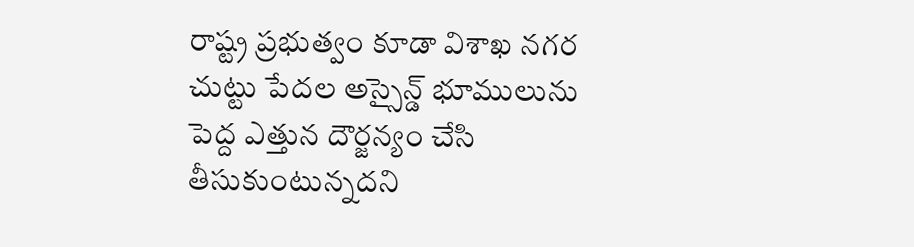రాష్ట్ర ప్రభుత్వం కూడా విశాఖ నగర చుట్టు పేదల అస్సైన్డ్‌ భూములును పెద్ద ఎత్తున దౌర్జన్యం చేసి తీసుకుంటున్నదని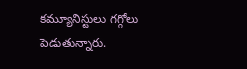కమ్యూనిస్టులు గగ్గోలు పెడుతున్నారు.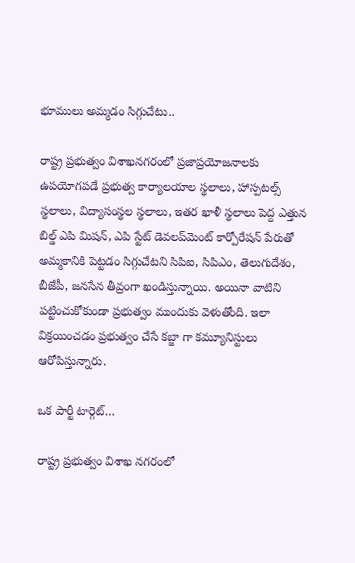భూములు అమ్మడం సిగ్గుచేటు..

రాష్ట్ర ప్రభుత్వం విశాఖనగరంలో ప్రజాప్రయోజనాలకు ఉపయోగపడే ప్రభుత్వ కార్యాలయాల స్థలాలు, హాస్పటల్స్‌ స్థలాలు, విద్యాసంస్థల స్థలాలు, ఇతర ఖాళీ స్థలాలు పెద్ద ఎత్తున బిల్డ్‌ ఎపి మిషన్‌, ఎపి స్టేట్‌ డెవలప్‌మెంట్‌ కార్పోరేషన్‌ పేరుతో అమ్మకానికి పెట్టడం సిగ్గుచేటని సిపిఐ, సిపిఎం, తెలుగుదేశం, బీజేపీ, జనసేన తీవ్రంగా ఖండిస్తున్నాయి. అయినా వాటిని పట్టించుకోకుండా ప్రభుత్వం ముందుకు వెళుతోంది. ఇలా విక్రయించడం ప్రభుత్వం చేసే కబ్జా గా కమ్యూనిస్టులు ఆరోపిస్తున్నారు.

ఒక పార్టీ టార్గెట్…

రాష్ట్ర ప్రభుత్వం విశాఖ నగరంలో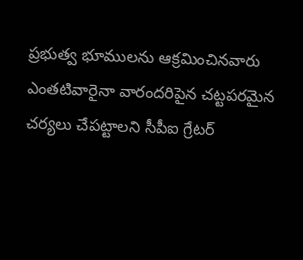ప్రభుత్వ భూములను ఆక్రమించినవారు ఎంతటివారైనా వారందరిపైన చట్టపరమైన చర్యలు చేపట్టాలని సీపీఐ గ్రేటర్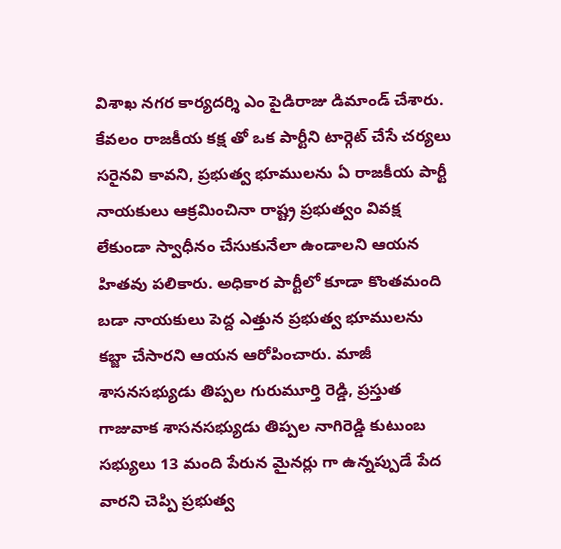విశాఖ నగర కార్యదర్శి ఎం పైడిరాజు డిమాండ్ చేశారు. కేవలం రాజకీయ కక్ష తో ఒక పార్టీని టార్గెట్ చేసే చర్యలు సరైనవి కావని, ప్రభుత్వ భూములను ఏ రాజకీయ పార్టీ నాయకులు ఆక్రమించినా రాష్ట్ర ప్రభుత్వం వివక్ష లేకుండా స్వాధీనం చేసుకునేలా ఉండాలని ఆయన హితవు పలికారు. అధికార పార్టీలో కూడా కొంతమంది బడా నాయకులు పెద్ద ఎత్తున ప్రభుత్వ భూములను కబ్జా చేసారని ఆయన ఆరోపించారు. మాజీ శాసనసభ్యుడు తిప్పల గురుమూర్తి రెడ్డి, ప్రస్తుత గాజువాక శాసనసభ్యుడు తిప్పల నాగిరెడ్డి కుటుంబ సభ్యులు 13 మంది పేరున మైనర్లు గా ఉన్నప్పుడే పేద వారని చెప్పి ప్రభుత్వ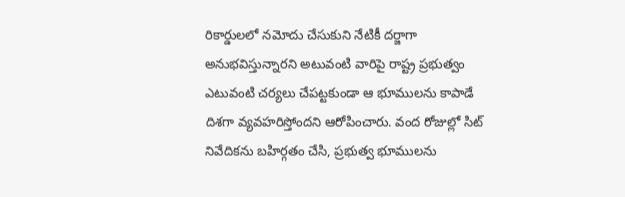రికార్డులలో నమోదు చేసుకుని నేటికీ దర్జాగా అనుభవిస్తున్నారని అటువంటి వారిపై రాష్ట్ర ప్రభుత్వం ఎటువంటి చర్యలు చేపట్టకుండా ఆ భూములను కాపాడే దిశగా వ్యవహరిస్తోందని ఆరోపించారు. వంద రోజుల్లో సిట్ నివేదికను బహిర్గతం చేసి, ప్రభుత్వ భూములను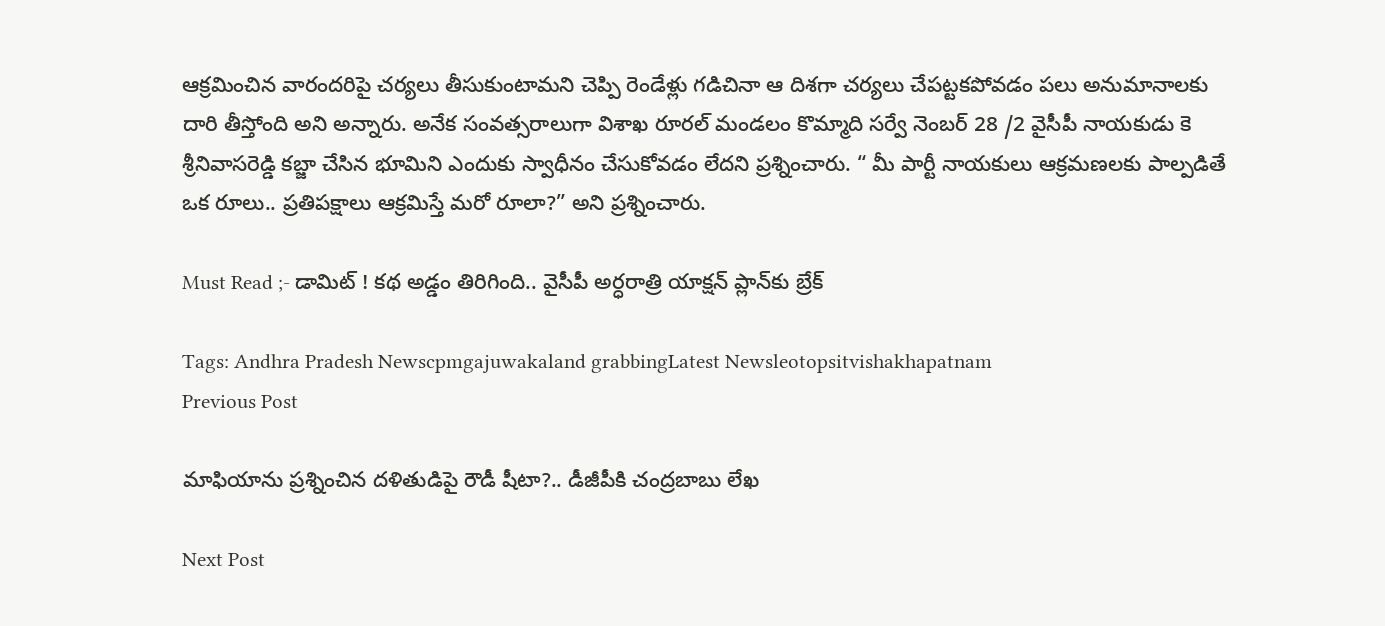ఆక్రమించిన వారందరిపై చర్యలు తీసుకుంటామని చెప్పి రెండేళ్లు గడిచినా ఆ దిశగా చర్యలు చేపట్టకపోవడం పలు అనుమానాలకు దారి తీస్తోంది అని అన్నారు. అనేక సంవత్సరాలుగా విశాఖ రూరల్ మండలం కొమ్మాది సర్వే నెంబర్ 28 /2 వైసీపీ నాయకుడు కె శ్రీనివాసరెడ్డి కబ్జా చేసిన భూమిని ఎందుకు స్వాధీనం చేసుకోవడం లేదని ప్రశ్నించారు. “ మీ పార్టీ నాయకులు ఆక్రమణలకు పాల్పడితే ఒక రూలు.. ప్రతిపక్షాలు ఆక్రమిస్తే మరో రూలా?” అని ప్రశ్నించారు.

Must Read ;- డామిట్ ! కథ అడ్డం తిరిగింది.. వైసీపీ అర్ధరాత్రి యాక్షన్ ప్లాన్‌కు బ్రేక్

Tags: Andhra Pradesh Newscpmgajuwakaland grabbingLatest Newsleotopsitvishakhapatnam
Previous Post

మాఫియాను ప్ర‌శ్నించిన ద‌ళితుడిపై రౌడీ షీటా?.. డీజీపీకి చంద్ర‌బాబు లేఖ‌

Next Post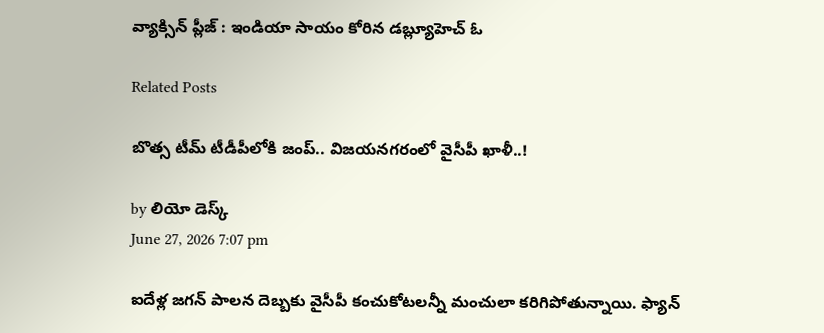వ్యాక్సిన్ ప్లీజ్ : ఇండియా సాయం కోరిన డబ్ల్యూహెచ్ ఓ

Related Posts

బొత్స టీమ్‌ టీడీపీలోకి జంప్‌.. విజయనగరంలో వైసీపీ ఖాళీ..!

by లియో డెస్క్
June 27, 2026 7:07 pm

ఐదేళ్ల జగన్‌ పాలన దెబ్బకు వైసీపీ కంచుకోటలన్నీ మంచులా కరిగిపోతున్నాయి. ఫ్యాన్‌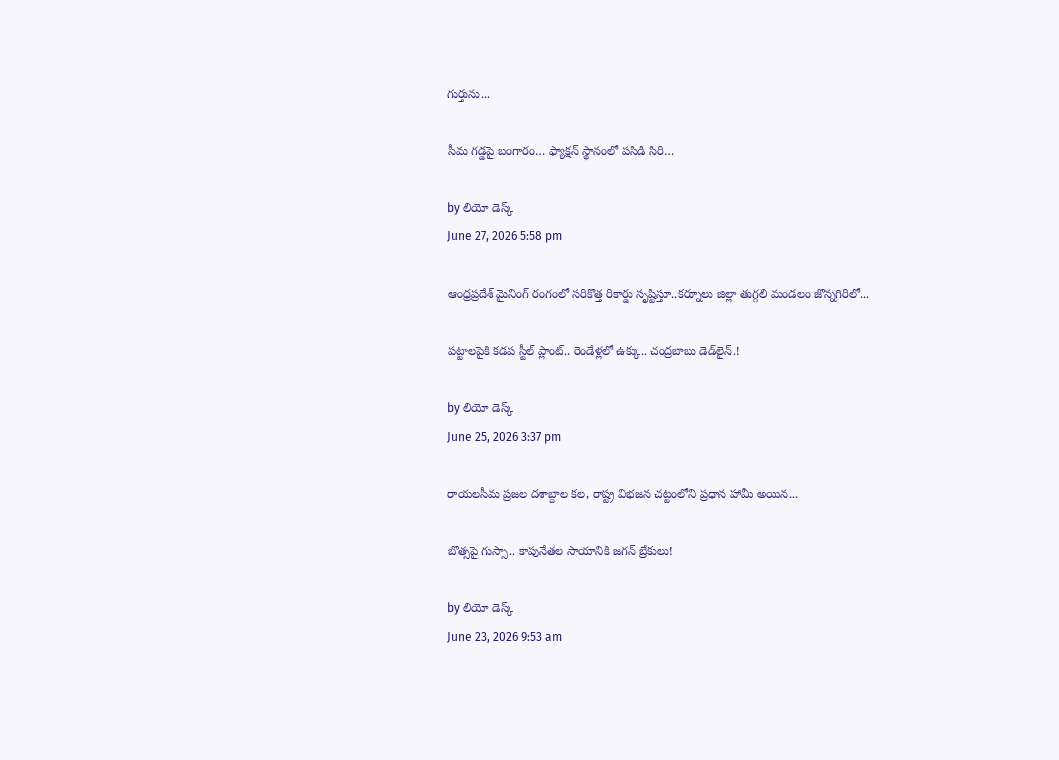గుర్తును...

సీమ గడ్డపై బంగారం… ఫ్యాక్షన్‌ స్థానంలో పసిడి సిరి…

by లియో డెస్క్
June 27, 2026 5:58 pm

ఆంధ్రప్రదేశ్ మైనింగ్ రంగంలో సరికొత్త రికార్డు సృష్టిస్తూ..కర్నూలు జిల్లా తుగ్గలి మండలం జొన్నగిరిలో...

పట్టాలపైకి కడప స్టీల్‌ ప్లాంట్‌.. రెండేళ్లలో ఉక్కు.. చంద్రబాబు డెడ్‌లైన్.!

by లియో డెస్క్
June 25, 2026 3:37 pm

రాయలసీమ ప్రజల దశాబ్దాల కల, రాష్ట్ర విభజన చట్టంలోని ప్రధాన హామీ అయిన...

బొత్సపై గుస్సా.. కాపునేతల సాయానికి జగన్ బ్రేకులు!

by లియో డెస్క్
June 23, 2026 9:53 am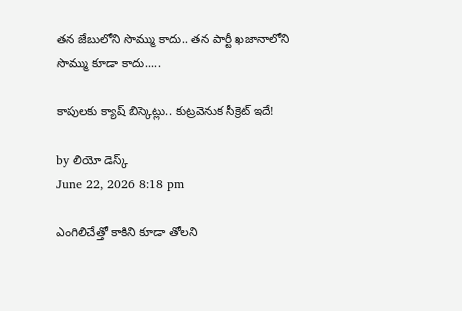తన జేబులోని సొమ్ము కాదు.. తన పార్టీ ఖజానాలోని సొమ్ము కూడా కాదు.....

కాపులకు క్యాష్ బిస్కెట్లు.. కుట్రవెనుక సీక్రెట్ ఇదే!

by లియో డెస్క్
June 22, 2026 8:18 pm

ఎంగిలిచేత్తో కాకిని కూడా తోలని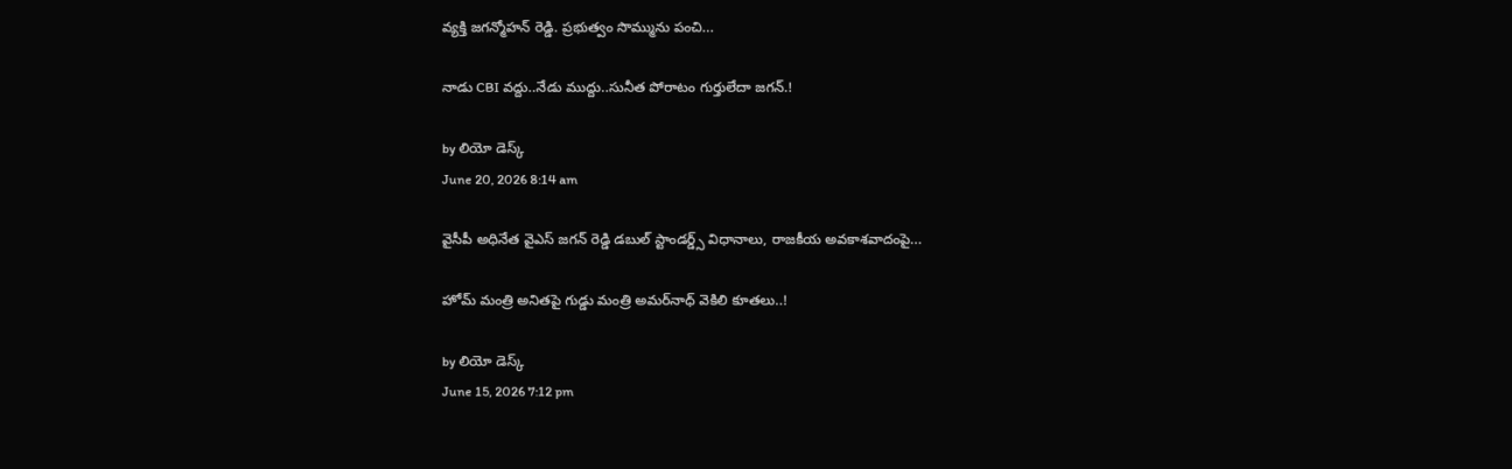వ్యక్తి జగన్మోహన్ రెడ్డి. ప్రభుత్వం సొమ్మును పంచి...

నాడు CBI వద్దు..నేడు ముద్దు..సునీత పోరాటం గుర్తులేదా జగన్.!

by లియో డెస్క్
June 20, 2026 8:14 am

వైసీపీ అధినేత వైఎస్ జగన్ రెడ్డి డబుల్ స్టాండర్డ్స్‌ విధానాలు, రాజకీయ అవకాశవాదంపై...

హోమ్‌ మంత్రి అనితపై గుడ్డు మంత్రి అమర్‌నాధ్‌ వెకిలి కూతలు..!

by లియో డెస్క్
June 15, 2026 7:12 pm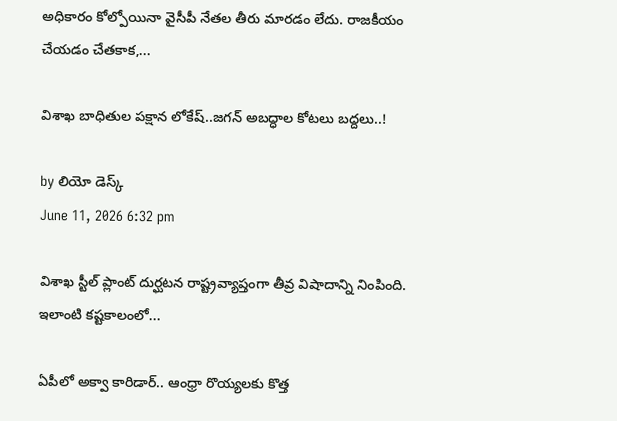అధికారం కోల్పోయినా వైసీపీ నేతల తీరు మారడం లేదు. రాజకీయం చేయడం చేతకాక,...

విశాఖ బాధితుల పక్షాన లోకేష్..జగన్ అబద్ధాల కోటలు బద్దలు..!

by లియో డెస్క్
June 11, 2026 6:32 pm

విశాఖ స్టీల్ ప్లాంట్ దుర్ఘటన రాష్ట్రవ్యాప్తంగా తీవ్ర విషాదాన్ని నింపింది. ఇలాంటి కష్టకాలంలో...

ఏపీలో అక్వా కారిడార్‌.. ఆంధ్రా రొయ్యలకు కొత్త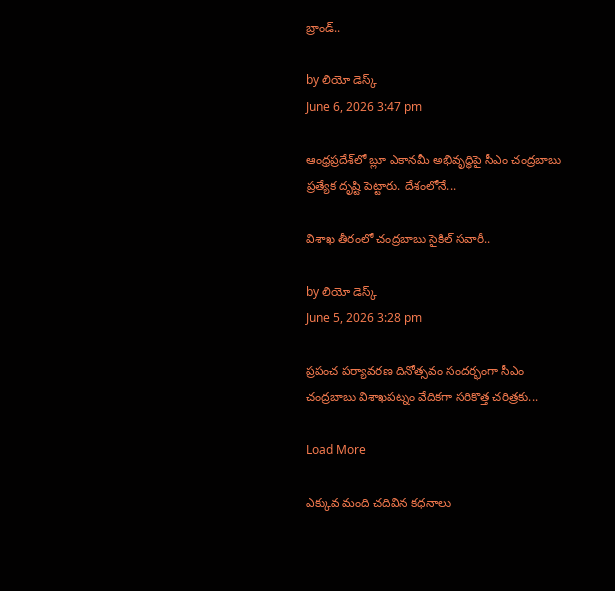బ్రాండ్‌..

by లియో డెస్క్
June 6, 2026 3:47 pm

ఆంధ్రప్రదేశ్‌లో బ్లూ ఎకానమీ అభివృద్ధిపై సీఎం చంద్రబాబు ప్రత్యేక దృష్టి పెట్టారు. దేశంలోనే...

విశాఖ తీరంలో చంద్రబాబు సైకిల్‌ సవారీ..

by లియో డెస్క్
June 5, 2026 3:28 pm

ప్రపంచ పర్యావరణ దినోత్సవం సందర్భంగా సీఎం చంద్రబాబు విశాఖపట్నం వేదికగా సరికొత్త చరిత్రకు...

Load More

ఎక్కువ మంది చదివిన కధనాలు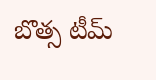బొత్స టీమ్‌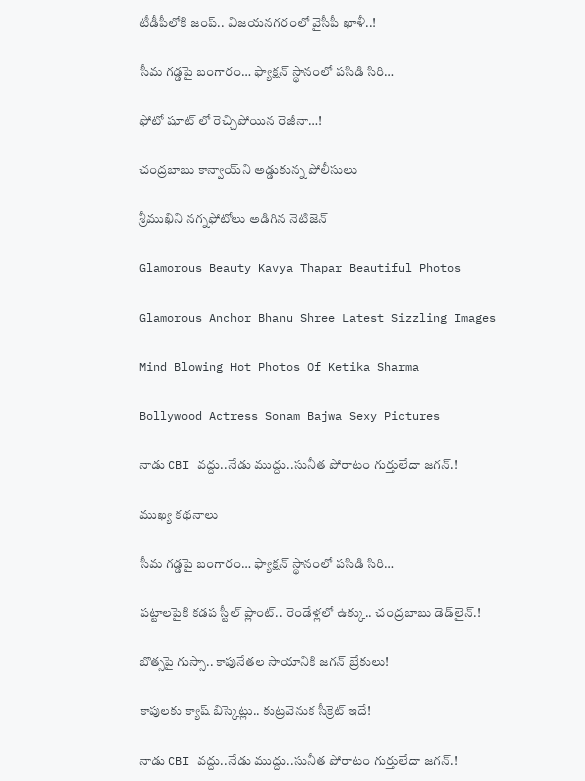టీడీపీలోకి జంప్‌.. విజయనగరంలో వైసీపీ ఖాళీ..!

సీమ గడ్డపై బంగారం… ఫ్యాక్షన్‌ స్థానంలో పసిడి సిరి…

ఫోటో షూట్ లో రెచ్చిపోయిన రెజీనా…!

చంద్రబాబు కాన్వాయ్‌ని అడ్డుకున్న పోలీసులు

శ్రీముఖిని నగ్నఫోటోలు అడిగిన నెటిజెన్

Glamorous Beauty Kavya Thapar Beautiful Photos

Glamorous Anchor Bhanu Shree Latest Sizzling Images

Mind Blowing Hot Photos Of Ketika Sharma

Bollywood Actress Sonam Bajwa Sexy Pictures

నాడు CBI వద్దు..నేడు ముద్దు..సునీత పోరాటం గుర్తులేదా జగన్.!

ముఖ్య కథనాలు

సీమ గడ్డపై బంగారం… ఫ్యాక్షన్‌ స్థానంలో పసిడి సిరి…

పట్టాలపైకి కడప స్టీల్‌ ప్లాంట్‌.. రెండేళ్లలో ఉక్కు.. చంద్రబాబు డెడ్‌లైన్.!

బొత్సపై గుస్సా.. కాపునేతల సాయానికి జగన్ బ్రేకులు!

కాపులకు క్యాష్ బిస్కెట్లు.. కుట్రవెనుక సీక్రెట్ ఇదే!

నాడు CBI వద్దు..నేడు ముద్దు..సునీత పోరాటం గుర్తులేదా జగన్.!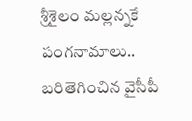శ్రీశైలం మల్లన్నకే పంగనామాలు.. బరితెగించిన వైసీపీ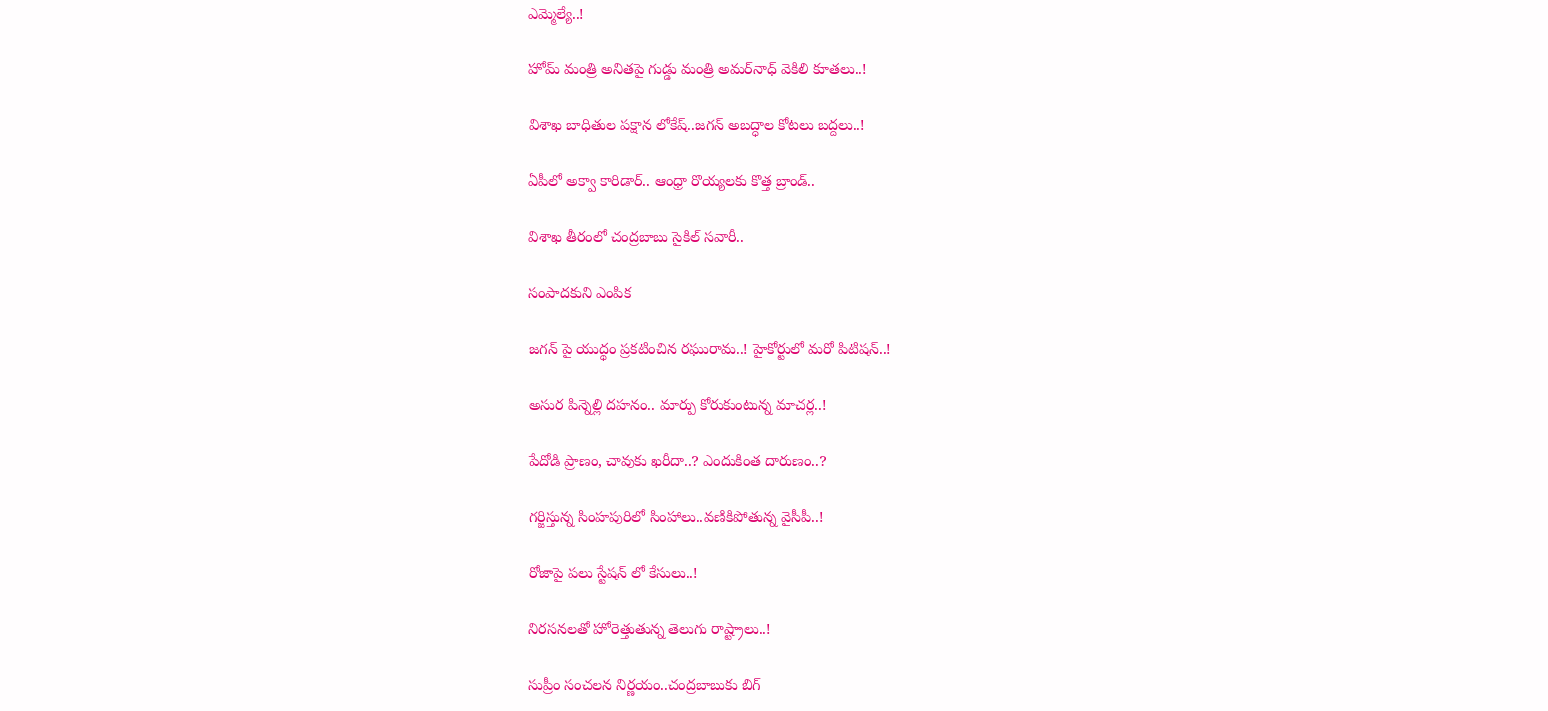ఎమ్మెల్యే..!

హోమ్‌ మంత్రి అనితపై గుడ్డు మంత్రి అమర్‌నాధ్‌ వెకిలి కూతలు..!

విశాఖ బాధితుల పక్షాన లోకేష్..జగన్ అబద్ధాల కోటలు బద్దలు..!

ఏపీలో అక్వా కారిడార్‌.. ఆంధ్రా రొయ్యలకు కొత్త బ్రాండ్‌..

విశాఖ తీరంలో చంద్రబాబు సైకిల్‌ సవారీ..

సంపాదకుని ఎంపిక

జగన్ పై యుద్థం ప్రకటించిన రఘురామ..! హైకోర్టులో మరో పిటిషన్..!

అసుర పిన్నెల్లి దహనం.. మార్పు కోరుకుంటున్న మాచర్ల..!

పేదోడి ప్రాణం, చావుకు ఖరీదా..? ఎందుకింత దారుణం..?

గర్జిస్తున్న సింహపురిలో సింహాలు..వణికిపోతున్న వైసీపీ..!

రోజాపై పలు స్టేషన్ లో కేసులు..!

నిరసనలతో హోరెత్తుతున్న తెలుగు రాష్ట్రాలు..!

సుప్రీం సంచలన నిర్ణయం..చంద్రబాబుకు బిగ్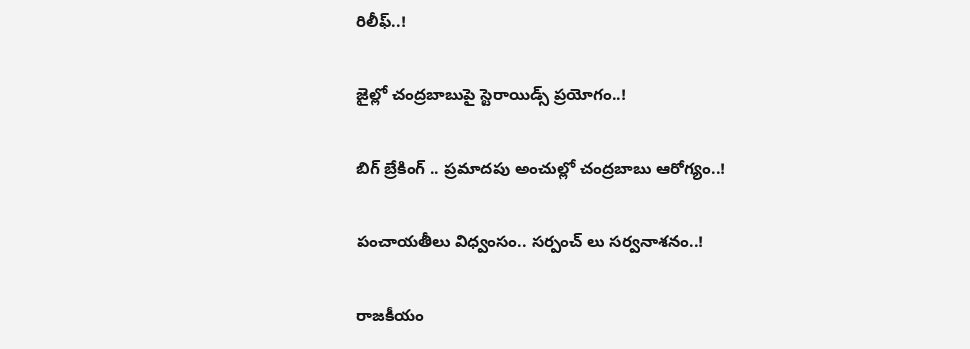రిలీఫ్..!

జైల్లో చంద్రబాబుపై స్టెరాయిడ్స్ ప్రయోగం..!

బిగ్ బ్రేకింగ్ .. ప్రమాదపు అంచుల్లో చంద్రబాబు ఆరోగ్యం..!

పంచాయతీలు విధ్వంసం.. సర్పంచ్ లు సర్వనాశనం..!

రాజకీయం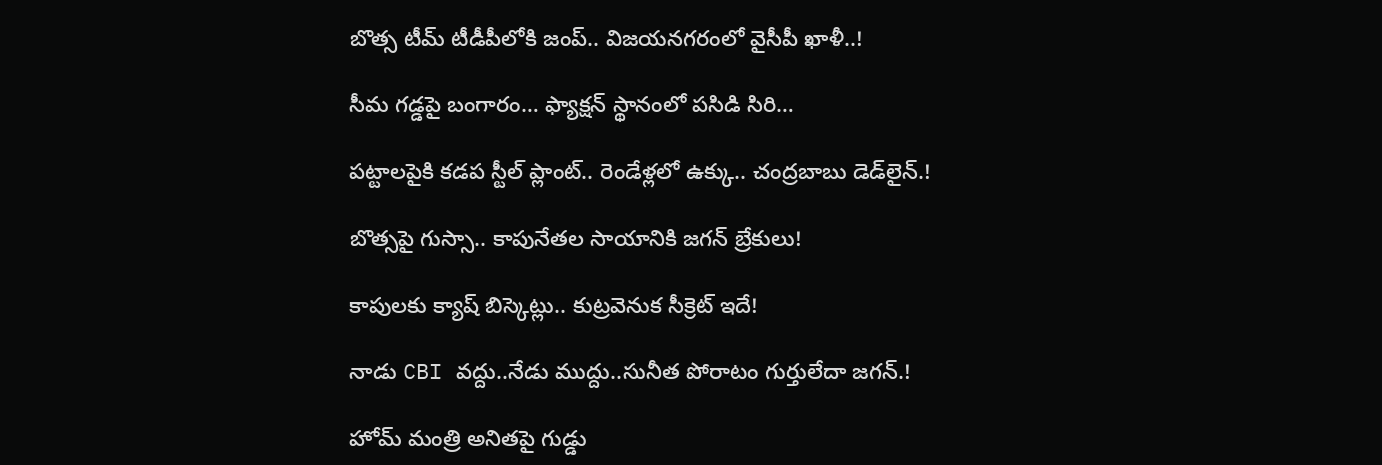బొత్స టీమ్‌ టీడీపీలోకి జంప్‌.. విజయనగరంలో వైసీపీ ఖాళీ..!

సీమ గడ్డపై బంగారం… ఫ్యాక్షన్‌ స్థానంలో పసిడి సిరి…

పట్టాలపైకి కడప స్టీల్‌ ప్లాంట్‌.. రెండేళ్లలో ఉక్కు.. చంద్రబాబు డెడ్‌లైన్.!

బొత్సపై గుస్సా.. కాపునేతల సాయానికి జగన్ బ్రేకులు!

కాపులకు క్యాష్ బిస్కెట్లు.. కుట్రవెనుక సీక్రెట్ ఇదే!

నాడు CBI వద్దు..నేడు ముద్దు..సునీత పోరాటం గుర్తులేదా జగన్.!

హోమ్‌ మంత్రి అనితపై గుడ్డు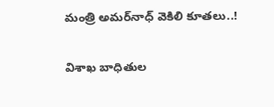మంత్రి అమర్‌నాధ్‌ వెకిలి కూతలు..!

విశాఖ బాధితుల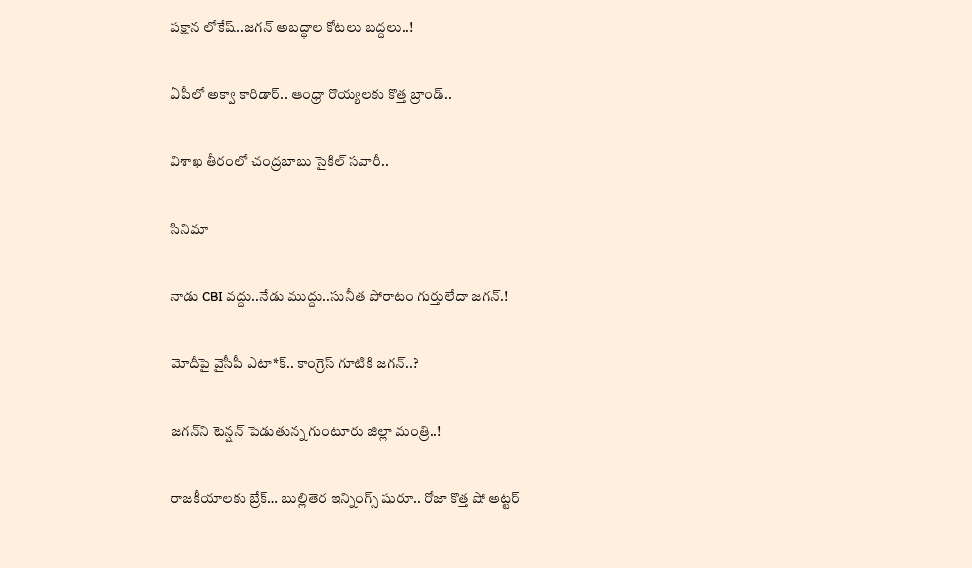పక్షాన లోకేష్..జగన్ అబద్ధాల కోటలు బద్దలు..!

ఏపీలో అక్వా కారిడార్‌.. ఆంధ్రా రొయ్యలకు కొత్త బ్రాండ్‌..

విశాఖ తీరంలో చంద్రబాబు సైకిల్‌ సవారీ..

సినిమా

నాడు CBI వద్దు..నేడు ముద్దు..సునీత పోరాటం గుర్తులేదా జగన్.!

మోదీపై వైసీపీ ఎటా*క్.. కాంగ్రెస్ గూటికి జగన్..?

జగన్‌ని టెన్షన్‌ పెడుతున్న గుంటూరు జిల్లా మంత్రి..!

రాజకీయాలకు బ్రేక్… బుల్లితెర ఇన్నింగ్స్ షురూ.. రోజా కొత్త షో అట్టర్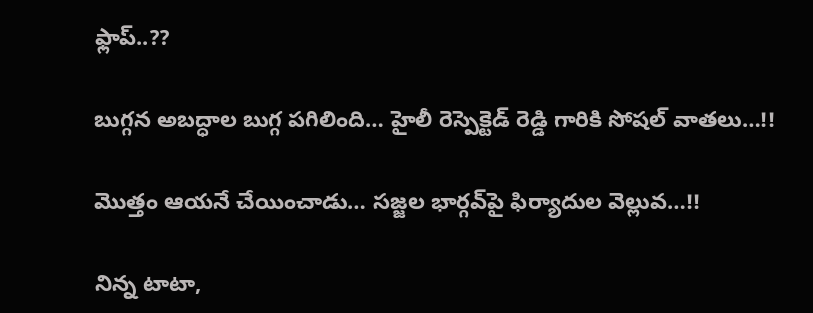ఫ్లాప్..??

బుగ్గన అబద్ధాల బుగ్గ పగిలింది… హైలీ రెస్పెక్టెడ్‌ రెడ్డి గారికి సోషల్‌ వాతలు…!!

మొత్తం ఆయనే చేయించాడు… సజ్జల భార్గవ్‌పై ఫిర్యాదుల వెల్లువ…!!

నిన్న టాటా,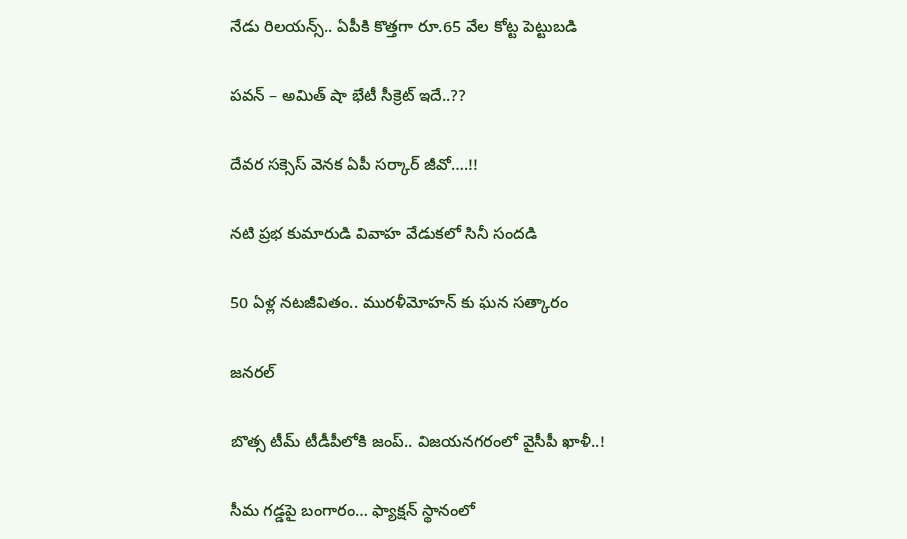నేడు రిలయన్స్.. ఏపీకి కొత్తగా రూ.65 వేల కోట్ట పెట్టుబడి

పవన్‌ – అమిత్‌ షా భేటీ సీక్రెట్‌ ఇదే..??

దేవర సక్సెస్‌ వెనక ఏపీ సర్కార్‌ జీవో….!!

నటి ప్రభ కుమారుడి వివాహ వేడుకలో సినీ సందడి

50 ఏళ్ల నటజీవితం.. మురళీమోహన్ కు ఘన సత్కారం

జనరల్

బొత్స టీమ్‌ టీడీపీలోకి జంప్‌.. విజయనగరంలో వైసీపీ ఖాళీ..!

సీమ గడ్డపై బంగారం… ఫ్యాక్షన్‌ స్థానంలో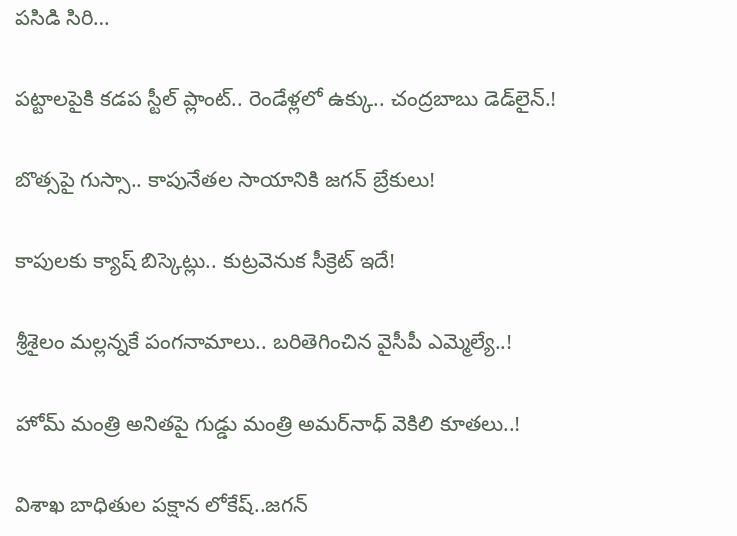పసిడి సిరి…

పట్టాలపైకి కడప స్టీల్‌ ప్లాంట్‌.. రెండేళ్లలో ఉక్కు.. చంద్రబాబు డెడ్‌లైన్.!

బొత్సపై గుస్సా.. కాపునేతల సాయానికి జగన్ బ్రేకులు!

కాపులకు క్యాష్ బిస్కెట్లు.. కుట్రవెనుక సీక్రెట్ ఇదే!

శ్రీశైలం మల్లన్నకే పంగనామాలు.. బరితెగించిన వైసీపీ ఎమ్మెల్యే..!

హోమ్‌ మంత్రి అనితపై గుడ్డు మంత్రి అమర్‌నాధ్‌ వెకిలి కూతలు..!

విశాఖ బాధితుల పక్షాన లోకేష్..జగన్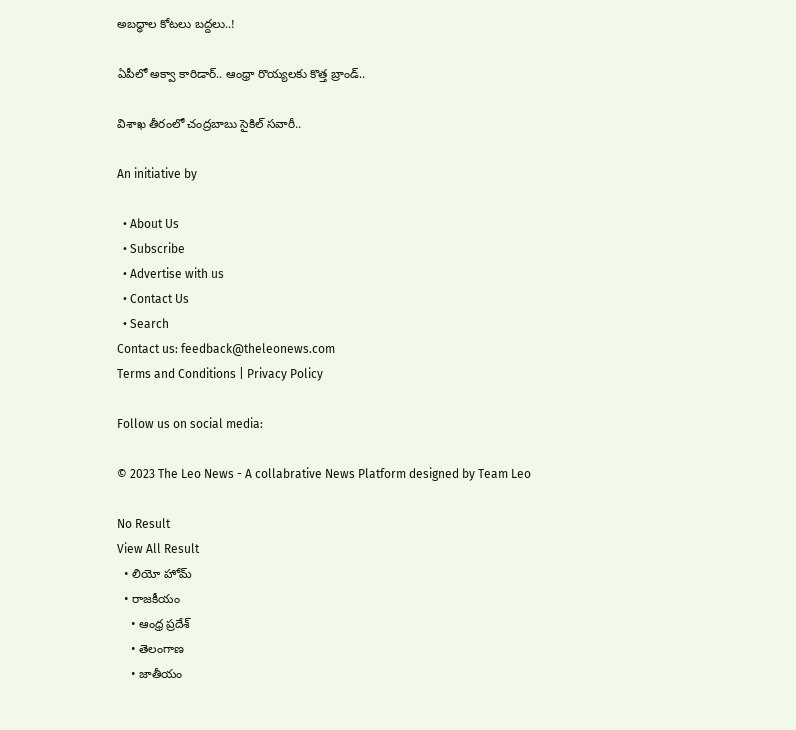అబద్ధాల కోటలు బద్దలు..!

ఏపీలో అక్వా కారిడార్‌.. ఆంధ్రా రొయ్యలకు కొత్త బ్రాండ్‌..

విశాఖ తీరంలో చంద్రబాబు సైకిల్‌ సవారీ..

An initiative by

  • About Us
  • Subscribe
  • Advertise with us
  • Contact Us
  • Search
Contact us: feedback@theleonews.com
Terms and Conditions | Privacy Policy

Follow us on social media:

© 2023 The Leo News - A collabrative News Platform designed by Team Leo

No Result
View All Result
  • లియో హోమ్
  • రాజకీయం
    • ఆంధ్ర ప్రదేశ్
    • తెలంగాణ
    • జాతీయం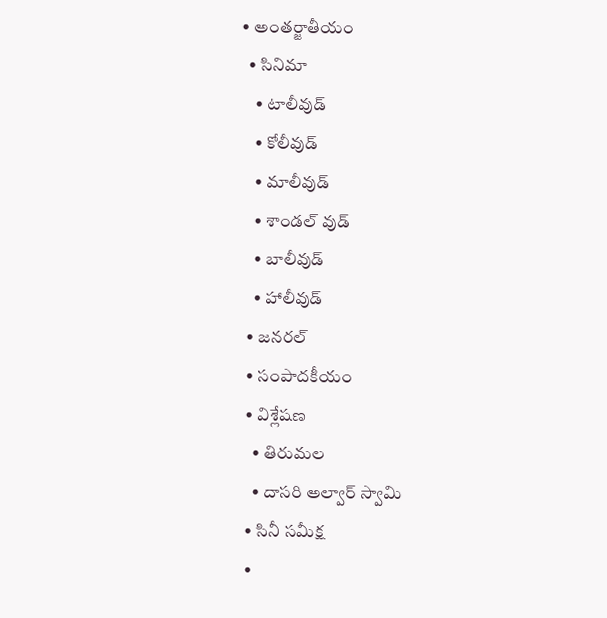• అంతర్జాతీయం
  • సినిమా
    • టాలీవుడ్
    • కోలీవుడ్
    • మాలీవుడ్
    • శాండల్ వుడ్
    • బాలీవుడ్
    • హాలీవుడ్
  • జనరల్
  • సంపాదకీయం
  • విశ్లేషణ
    • తిరుమల
    • దాసరి అల్వార్ స్వామి
  • సినీ సమీక్ష
  •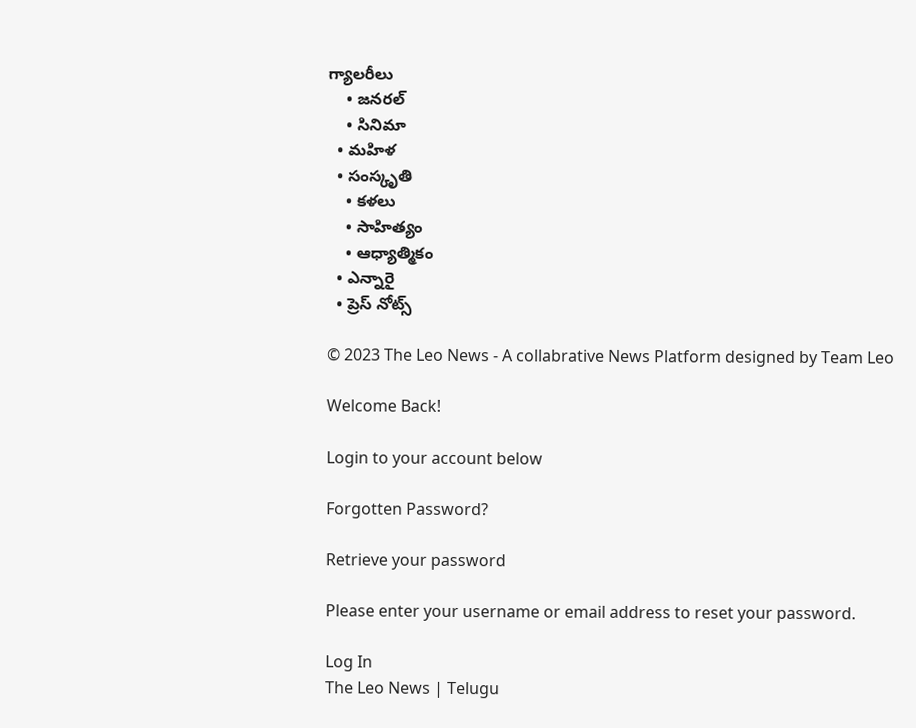గ్యాలరీలు
    • జనరల్
    • సినిమా
  • మహిళ
  • సంస్కృతి
    • కళలు
    • సాహిత్యం
    • ఆధ్యాత్మికం
  • ఎన్నారై
  • ప్రెస్ నోట్స్

© 2023 The Leo News - A collabrative News Platform designed by Team Leo

Welcome Back!

Login to your account below

Forgotten Password?

Retrieve your password

Please enter your username or email address to reset your password.

Log In
The Leo News | Telugu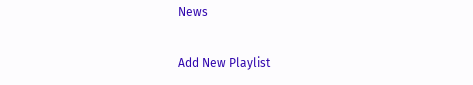News

Add New Playlist